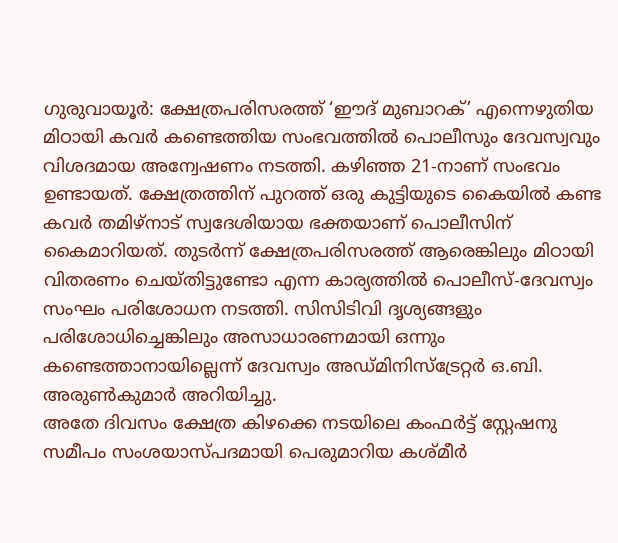ഗുരുവായൂർ: ക്ഷേത്രപരിസരത്ത് ‘ഈദ് മുബാറക്’ എന്നെഴുതിയ മിഠായി കവർ കണ്ടെത്തിയ സംഭവത്തിൽ പൊലീസും ദേവസ്വവും വിശദമായ അന്വേഷണം നടത്തി. കഴിഞ്ഞ 21-നാണ് സംഭവം ഉണ്ടായത്. ക്ഷേത്രത്തിന് പുറത്ത് ഒരു കുട്ടിയുടെ കൈയിൽ കണ്ട കവർ തമിഴ്നാട് സ്വദേശിയായ ഭക്തയാണ് പൊലീസിന് കൈമാറിയത്. തുടർന്ന് ക്ഷേത്രപരിസരത്ത് ആരെങ്കിലും മിഠായി വിതരണം ചെയ്തിട്ടുണ്ടോ എന്ന കാര്യത്തിൽ പൊലീസ്-ദേവസ്വം സംഘം പരിശോധന നടത്തി. സിസിടിവി ദൃശ്യങ്ങളും പരിശോധിച്ചെങ്കിലും അസാധാരണമായി ഒന്നും കണ്ടെത്താനായില്ലെന്ന് ദേവസ്വം അഡ്മിനിസ്ട്രേറ്റർ ഒ.ബി. അരുൺകുമാർ അറിയിച്ചു.
അതേ ദിവസം ക്ഷേത്ര കിഴക്കെ നടയിലെ കംഫർട്ട് സ്റ്റേഷനു സമീപം സംശയാസ്പദമായി പെരുമാറിയ കശ്മീർ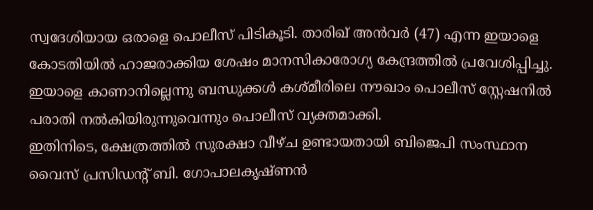സ്വദേശിയായ ഒരാളെ പൊലീസ് പിടികൂടി. താരിഖ് അൻവർ (47) എന്ന ഇയാളെ കോടതിയിൽ ഹാജരാക്കിയ ശേഷം മാനസികാരോഗ്യ കേന്ദ്രത്തിൽ പ്രവേശിപ്പിച്ചു. ഇയാളെ കാണാനില്ലെന്നു ബന്ധുക്കൾ കശ്മീരിലെ നൗഖാം പൊലീസ് സ്റ്റേഷനിൽ പരാതി നൽകിയിരുന്നുവെന്നും പൊലീസ് വ്യക്തമാക്കി.
ഇതിനിടെ, ക്ഷേത്രത്തിൽ സുരക്ഷാ വീഴ്ച ഉണ്ടായതായി ബിജെപി സംസ്ഥാന വൈസ് പ്രസിഡന്റ് ബി. ഗോപാലകൃഷ്ണൻ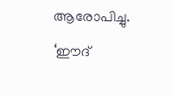ആരോപിച്ചു. ‘ഈദ്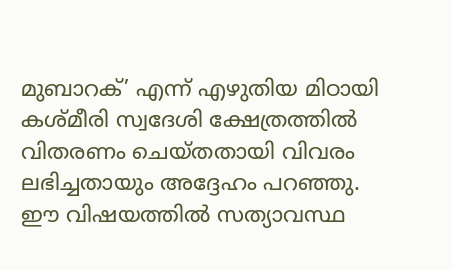മുബാറക്’ എന്ന് എഴുതിയ മിഠായി കശ്മീരി സ്വദേശി ക്ഷേത്രത്തിൽ വിതരണം ചെയ്തതായി വിവരം ലഭിച്ചതായും അദ്ദേഹം പറഞ്ഞു. ഈ വിഷയത്തിൽ സത്യാവസ്ഥ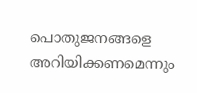പൊതുജനങ്ങളെ അറിയിക്കണമെന്നും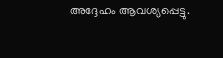അദ്ദേഹം ആവശ്യപ്പെട്ടു.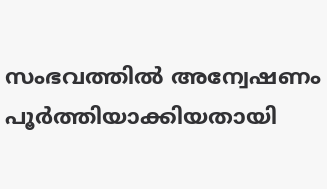സംഭവത്തിൽ അന്വേഷണം പൂർത്തിയാക്കിയതായി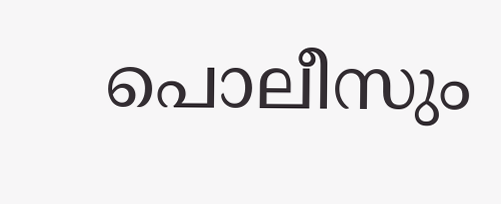പൊലീസും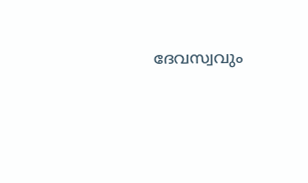ദേവസ്വവും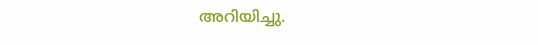അറിയിച്ചു.